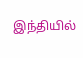இந்தியில்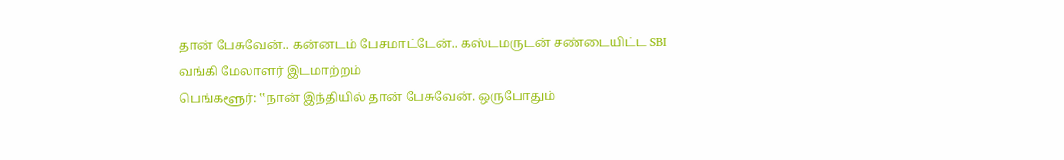தான் பேசுவேன்.. கன்னடம் பேசமாட்டேன்.. கஸ்டமருடன் சண்டையிட்ட SBI வங்கி மேலாளர் இடமாற்றம்
பெங்களூர்: ‛‛நான் இந்தியில் தான் பேசுவேன். ஒருபோதும்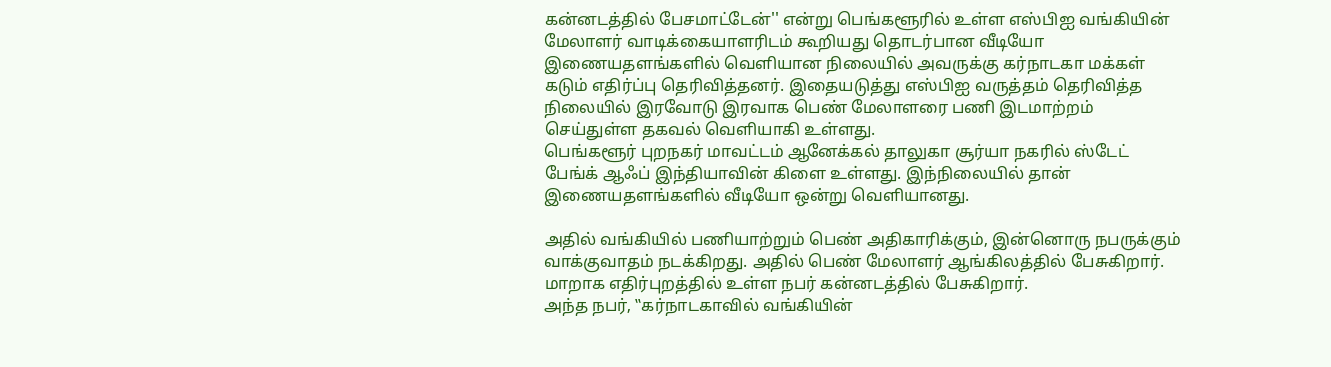கன்னடத்தில் பேசமாட்டேன்'' என்று பெங்களூரில் உள்ள எஸ்பிஐ வங்கியின் மேலாளர் வாடிக்கையாளரிடம் கூறியது தொடர்பான வீடியோ இணையதளங்களில் வெளியான நிலையில் அவருக்கு கர்நாடகா மக்கள் கடும் எதிர்ப்பு தெரிவித்தனர். இதையடுத்து எஸ்பிஐ வருத்தம் தெரிவித்த நிலையில் இரவோடு இரவாக பெண் மேலாளரை பணி இடமாற்றம் செய்துள்ள தகவல் வெளியாகி உள்ளது.
பெங்களூர் புறநகர் மாவட்டம் ஆனேக்கல் தாலுகா சூர்யா நகரில் ஸ்டேட் பேங்க் ஆஃப் இந்தியாவின் கிளை உள்ளது. இந்நிலையில் தான் இணையதளங்களில் வீடியோ ஒன்று வெளியானது.

அதில் வங்கியில் பணியாற்றும் பெண் அதிகாரிக்கும், இன்னொரு நபருக்கும் வாக்குவாதம் நடக்கிறது. அதில் பெண் மேலாளர் ஆங்கிலத்தில் பேசுகிறார். மாறாக எதிர்புறத்தில் உள்ள நபர் கன்னடத்தில் பேசுகிறார்.
அந்த நபர், ‛‛கர்நாடகாவில் வங்கியின்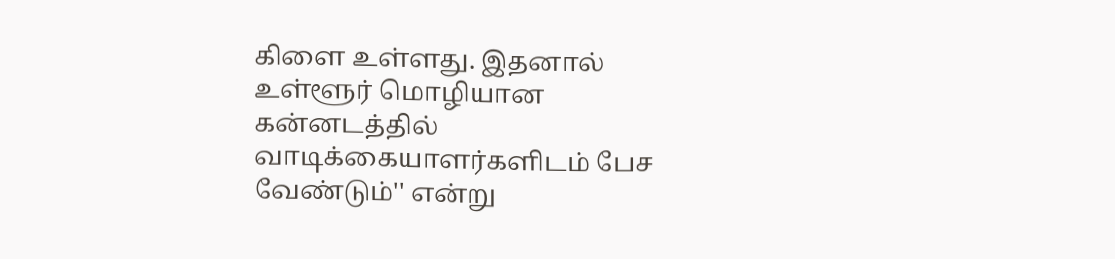கிளை உள்ளது. இதனால் உள்ளூர் மொழியான கன்னடத்தில் வாடிக்கையாளர்களிடம் பேச வேண்டும்'' என்று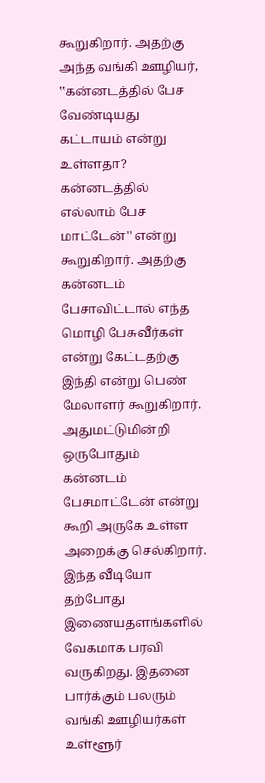கூறுகிறார். அதற்கு அந்த வங்கி ஊழியர், ‛‛கன்னடத்தில் பேச வேண்டியது கட்டாயம் என்று உள்ளதா? கன்னடத்தில் எல்லாம் பேச மாட்டேன்'' என்று கூறுகிறார். அதற்கு கன்னடம் பேசாவிட்டால் எந்த மொழி பேசுவீர்கள் என்று கேட்டதற்கு இந்தி என்று பெண் மேலாளர் கூறுகிறார். அதுமட்டுமின்றி ஒருபோதும் கன்னடம் பேசமாட்டேன் என்று கூறி அருகே உள்ள அறைக்கு செல்கிறார்.
இந்த வீடியோ தற்போது இணையதளங்களில் வேகமாக பரவி வருகிறது. இதனை பார்க்கும் பலரும் வங்கி ஊழியர்கள் உள்ளூர்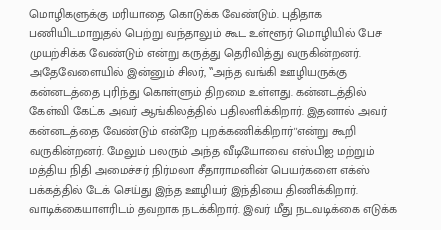மொழிகளுக்கு மரியாதை கொடுக்க வேண்டும். புதிதாக பணியிடமாறுதல் பெற்று வந்தாலும் கூட உள்ளூர் மொழியில் பேச முயற்சிக்க வேண்டும் என்று கருத்து தெரிவித்து வருகின்றனர்.
அதேவேளையில் இன்னும் சிலர், ‛‛அந்த வங்கி ஊழியருக்கு கன்னடத்தை புரிந்து கொள்ளும் திறமை உள்ளது. கன்னடத்தில் கேள்வி கேட்க அவர் ஆங்கிலத்தில் பதிலளிக்கிறார். இதனால் அவர் கன்னடத்தை வேண்டும் என்றே புறக்கணிக்கிறார்''என்று கூறி வருகின்றனர். மேலும் பலரும் அந்த வீடியோவை எஸ்பிஐ மற்றும் மத்திய நிதி அமைச்சர் நிர்மலா சீதாராமனின் பெயர்களை எக்ஸ் பக்கத்தில் டேக் செய்து இந்த ஊழியர் இந்தியை திணிக்கிறார். வாடிக்கையாளரிடம் தவறாக நடக்கிறார். இவர் மீது நடவடிக்கை எடுக்க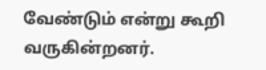வேண்டும் என்று கூறி வருகின்றனர்.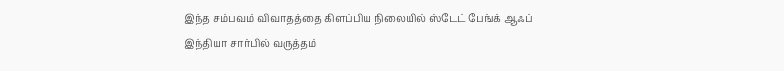இந்த சம்பவம் விவாதத்தை கிளப்பிய நிலையில் ஸ்டேட் பேங்க் ஆஃப் இந்தியா சார்பில் வருத்தம்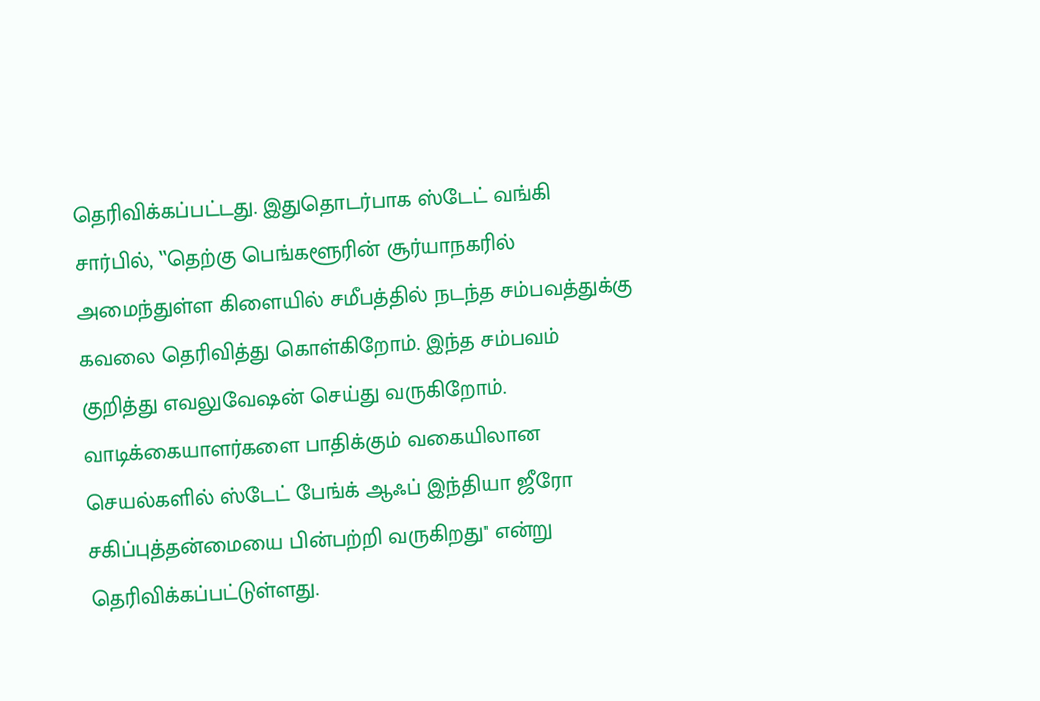தெரிவிக்கப்பட்டது. இதுதொடர்பாக ஸ்டேட் வங்கி சார்பில், ‛‛தெற்கு பெங்களூரின் சூர்யாநகரில் அமைந்துள்ள கிளையில் சமீபத்தில் நடந்த சம்பவத்துக்கு கவலை தெரிவித்து கொள்கிறோம். இந்த சம்பவம் குறித்து எவலுவேஷன் செய்து வருகிறோம். வாடிக்கையாளர்களை பாதிக்கும் வகையிலான செயல்களில் ஸ்டேட் பேங்க் ஆஃப் இந்தியா ஜீரோ சகிப்புத்தன்மையை பின்பற்றி வருகிறது'' என்று தெரிவிக்கப்பட்டுள்ளது.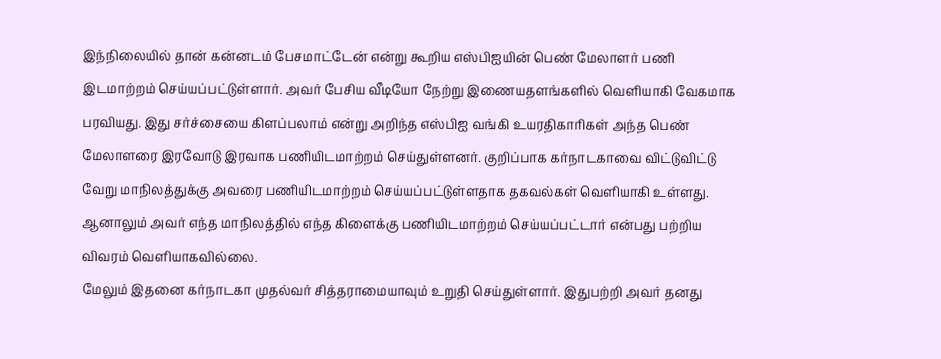இந்நிலையில் தான் கன்னடம் பேசமாட்டேன் என்று கூறிய எஸ்பிஐயின் பெண் மேலாளர் பணி இடமாற்றம் செய்யப்பட்டுள்ளார். அவர் பேசிய வீடியோ நேற்று இணையதளங்களில் வெளியாகி வேகமாக பரவியது. இது சர்ச்சையை கிளப்பலாம் என்று அறிந்த எஸ்பிஐ வங்கி உயரதிகாரிகள் அந்த பெண் மேலாளரை இரவோடு இரவாக பணியிடமாற்றம் செய்துள்ளனர். குறிப்பாக கர்நாடகாவை விட்டுவிட்டு வேறு மாநிலத்துக்கு அவரை பணியிடமாற்றம் செய்யப்பட்டுள்ளதாக தகவல்கள் வெளியாகி உள்ளது. ஆனாலும் அவர் எந்த மாநிலத்தில் எந்த கிளைக்கு பணியிடமாற்றம் செய்யப்பட்டார் என்பது பற்றிய விவரம் வெளியாகவில்லை.
மேலும் இதனை கர்நாடகா முதல்வர் சித்தராமையாவும் உறுதி செய்துள்ளார். இதுபற்றி அவர் தனது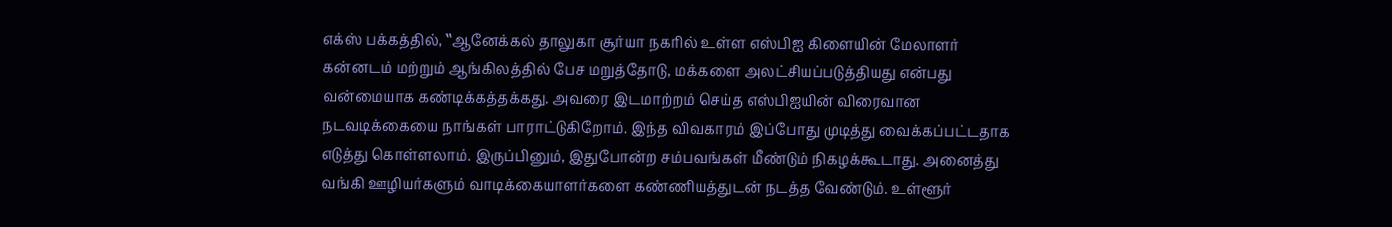எக்ஸ் பக்கத்தில், ‛‛ஆனேக்கல் தாலுகா சூர்யா நகரில் உள்ள எஸ்பிஐ கிளையின் மேலாளர் கன்னடம் மற்றும் ஆங்கிலத்தில் பேச மறுத்தோடு, மக்களை அலட்சியப்படுத்தியது என்பது வன்மையாக கண்டிக்கத்தக்கது. அவரை இடமாற்றம் செய்த எஸ்பிஐயின் விரைவான நடவடிக்கையை நாங்கள் பாராட்டுகிறோம். இந்த விவகாரம் இப்போது முடித்து வைக்கப்பட்டதாக எடுத்து கொள்ளலாம். இருப்பினும், இதுபோன்ற சம்பவங்கள் மீண்டும் நிகழக்கூடாது. அனைத்து வங்கி ஊழியர்களும் வாடிக்கையாளர்களை கண்ணியத்துடன் நடத்த வேண்டும். உள்ளூர்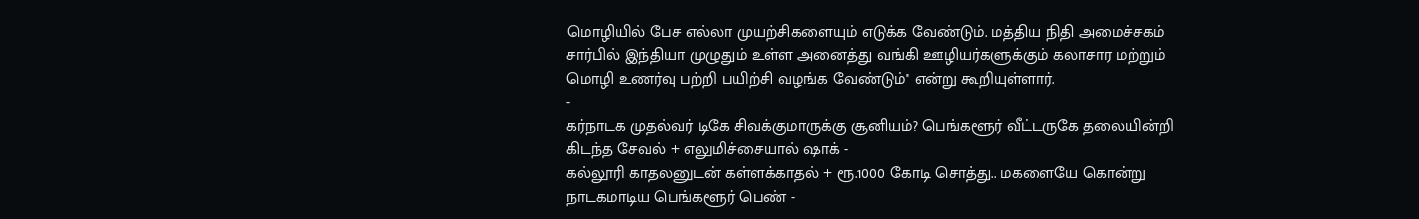மொழியில் பேச எல்லா முயற்சிகளையும் எடுக்க வேண்டும். மத்திய நிதி அமைச்சகம் சார்பில் இந்தியா முழுதும் உள்ள அனைத்து வங்கி ஊழியர்களுக்கும் கலாசார மற்றும் மொழி உணர்வு பற்றி பயிற்சி வழங்க வேண்டும்'' என்று கூறியுள்ளார்.
-
கர்நாடக முதல்வர் டிகே சிவக்குமாருக்கு சூனியம்? பெங்களூர் வீட்டருகே தலையின்றி கிடந்த சேவல் + எலுமிச்சையால் ஷாக் -
கல்லூரி காதலனுடன் கள்ளக்காதல் + ரூ.1000 கோடி சொத்து.. மகளையே கொன்று நாடகமாடிய பெங்களூர் பெண் -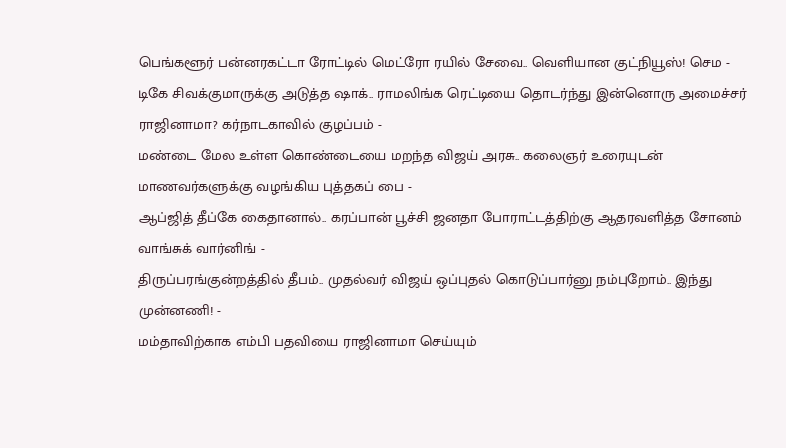பெங்களூர் பன்னரகட்டா ரோட்டில் மெட்ரோ ரயில் சேவை.. வெளியான குட்நியூஸ்! செம -
டிகே சிவக்குமாருக்கு அடுத்த ஷாக்.. ராமலிங்க ரெட்டியை தொடர்ந்து இன்னொரு அமைச்சர் ராஜினாமா? கர்நாடகாவில் குழப்பம் -
மண்டை மேல உள்ள கொண்டையை மறந்த விஜய் அரசு.. கலைஞர் உரையுடன் மாணவர்களுக்கு வழங்கிய புத்தகப் பை -
ஆப்ஜித் தீப்கே கைதானால்.. கரப்பான் பூச்சி ஜனதா போராட்டத்திற்கு ஆதரவளித்த சோனம் வாங்சுக் வார்னிங் -
திருப்பரங்குன்றத்தில் தீபம்.. முதல்வர் விஜய் ஒப்புதல் கொடுப்பார்னு நம்புறோம்.. இந்து முன்னணி! -
மம்தாவிற்காக எம்பி பதவியை ராஜினாமா செய்யும்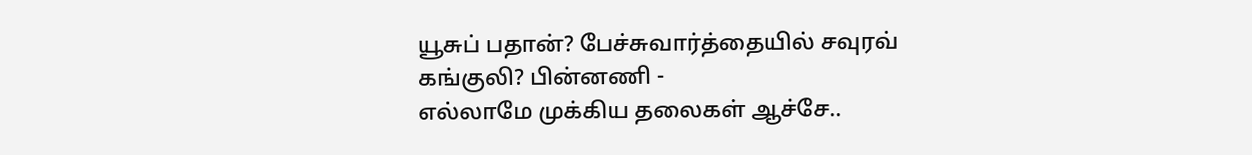யூசுப் பதான்? பேச்சுவார்த்தையில் சவுரவ் கங்குலி? பின்னணி -
எல்லாமே முக்கிய தலைகள் ஆச்சே..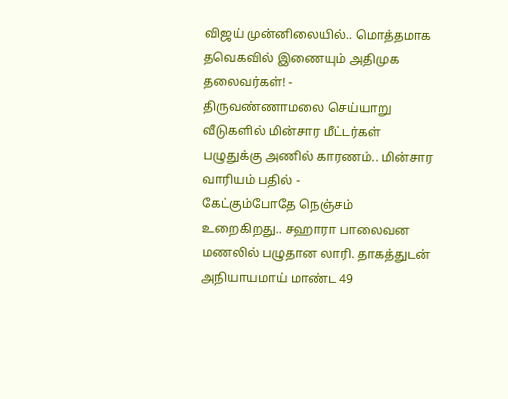விஜய் முன்னிலையில்.. மொத்தமாக தவெகவில் இணையும் அதிமுக தலைவர்கள்! -
திருவண்ணாமலை செய்யாறு வீடுகளில் மின்சார மீட்டர்கள் பழுதுக்கு அணில் காரணம்.. மின்சார வாரியம் பதில் -
கேட்கும்போதே நெஞ்சம் உறைகிறது.. சஹாரா பாலைவன மணலில் பழுதான லாரி. தாகத்துடன் அநியாயமாய் மாண்ட 49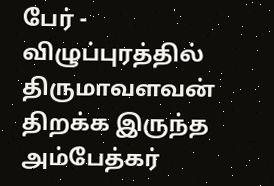பேர் -
விழுப்புரத்தில் திருமாவளவன் திறக்க இருந்த அம்பேத்கர்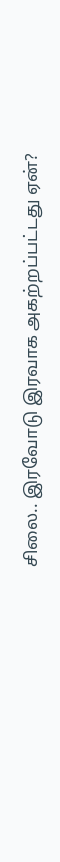சிலை.. இரவோடு இரவாக அகற்றப்பட்டது ஏன்?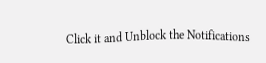Click it and Unblock the Notifications